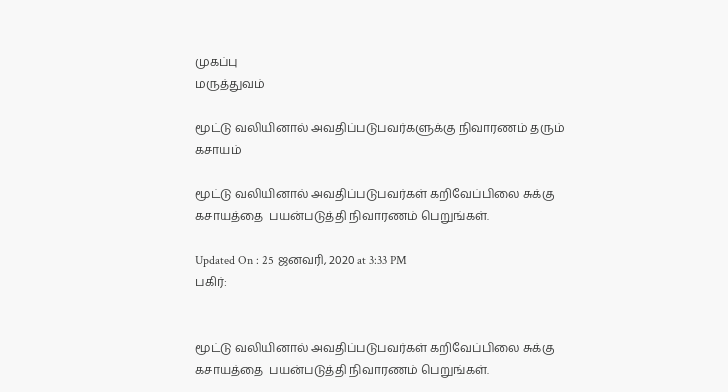முகப்பு
மருத்துவம்

மூட்டு வலியினால் அவதிப்படுபவர்களுக்கு நிவாரணம் தரும் கசாயம்

மூட்டு வலியினால் அவதிப்படுபவர்கள் கறிவேப்பிலை சுக்கு கசாயத்தை  பயன்படுத்தி நிவாரணம் பெறுங்கள்.

Updated On : 25 ஜனவரி, 2020 at 3:33 PM
பகிர்:


மூட்டு வலியினால் அவதிப்படுபவர்கள் கறிவேப்பிலை சுக்கு கசாயத்தை  பயன்படுத்தி நிவாரணம் பெறுங்கள்.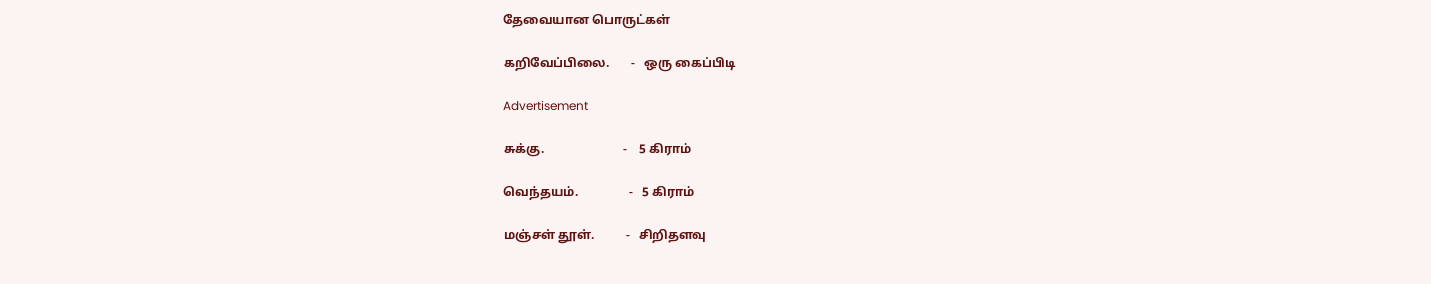தேவையான பொருட்கள்

கறிவேப்பிலை.       -   ஒரு கைப்பிடி

Advertisement

சுக்கு.                         -    5 கிராம்

வெந்தயம்.                -   5 கிராம்

மஞ்சள் தூள்.          -   சிறிதளவு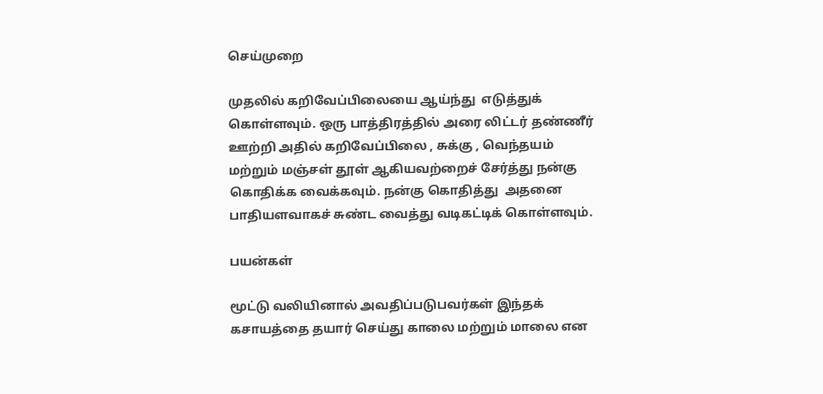செய்முறை

முதலில் கறிவேப்பிலையை ஆய்ந்து  எடுத்துக் கொள்ளவும். ஒரு பாத்திரத்தில் அரை லிட்டர் தண்ணீர் ஊற்றி அதில் கறிவேப்பிலை , சுக்கு , வெந்தயம்  மற்றும் மஞ்சள் தூள் ஆகியவற்றைச் சேர்த்து நன்கு கொதிக்க வைக்கவும். நன்கு கொதித்து  அதனை பாதியளவாகச் சுண்ட வைத்து வடிகட்டிக் கொள்ளவும்.

பயன்கள்

மூட்டு வலியினால் அவதிப்படுபவர்கள் இந்தக் கசாயத்தை தயார் செய்து காலை மற்றும் மாலை என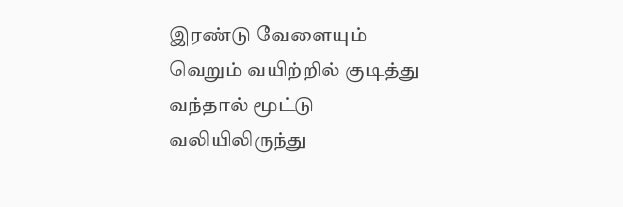இரண்டு வேளையும்  வெறும் வயிற்றில் குடித்து வந்தால் மூட்டு வலியிலிருந்து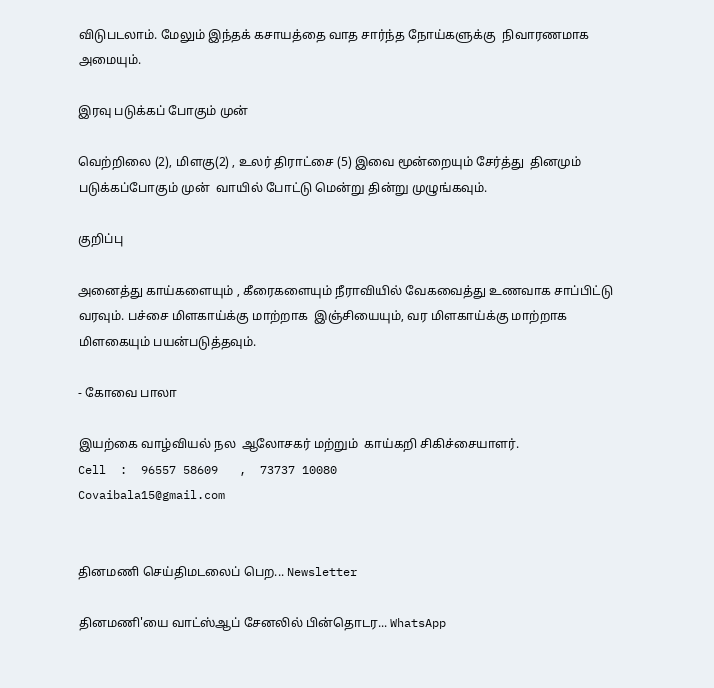விடுபடலாம். மேலும் இந்தக் கசாயத்தை வாத சார்ந்த நோய்களுக்கு  நிவாரணமாக அமையும்.

இரவு படுக்கப் போகும் முன்

வெற்றிலை (2), மிளகு(2) , உலர் திராட்சை (5) இவை மூன்றையும் சேர்த்து  தினமும் படுக்கப்போகும் முன்  வாயில் போட்டு மென்று தின்று முழுங்கவும்.

குறிப்பு

அனைத்து காய்களையும் , கீரைகளையும் நீராவியில் வேகவைத்து உணவாக சாப்பிட்டு வரவும். பச்சை மிளகாய்க்கு மாற்றாக  இஞ்சியையும், வர மிளகாய்க்கு மாற்றாக  மிளகையும் பயன்படுத்தவும்.

- கோவை பாலா

இயற்கை வாழ்வியல் நல  ஆலோசகர் மற்றும்  காய்கறி சிகிச்சையாளர்.
Cell  :  96557 58609   ,  73737 10080
Covaibala15@gmail.com


தினமணி செய்திமடலைப் பெற... Newsletter

தினமணி'யை வாட்ஸ்ஆப் சேனலில் பின்தொடர... WhatsApp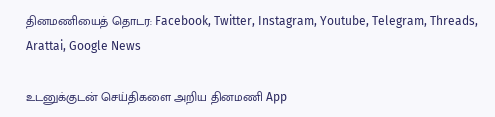தினமணியைத் தொடர: Facebook, Twitter, Instagram, Youtube, Telegram, Threads, Arattai, Google News

உடனுக்குடன் செய்திகளை அறிய தினமணி App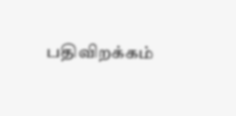பதிவிறக்கம்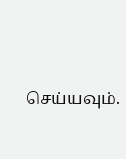செய்யவும்.